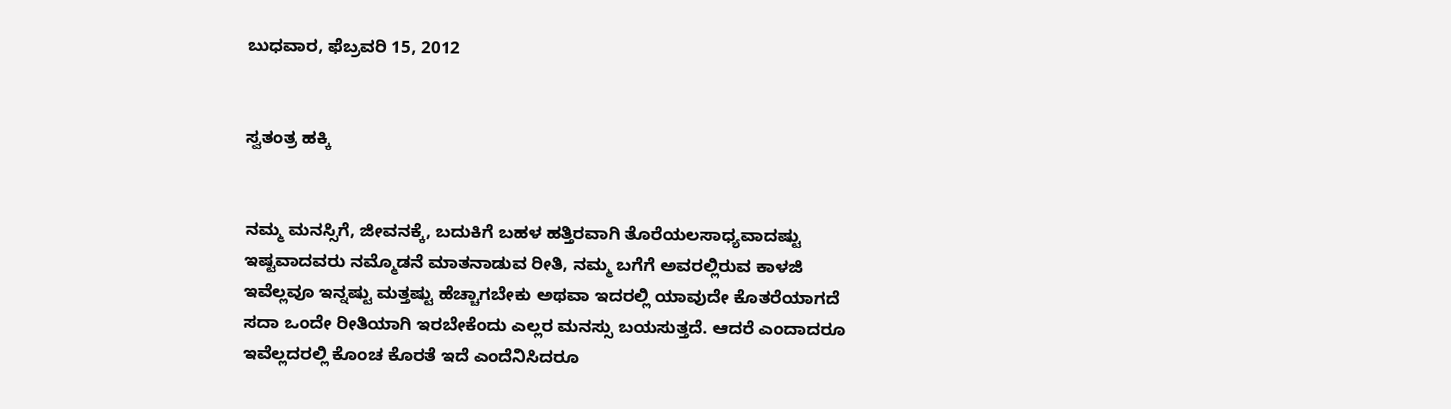ಬುಧವಾರ, ಫೆಬ್ರವರಿ 15, 2012


ಸ್ವತಂತ್ರ ಹಕ್ಕಿ


ನಮ್ಮ ಮನಸ್ಸಿಗೆ, ಜೀವನಕ್ಕೆ, ಬದುಕಿಗೆ ಬಹಳ ಹತ್ತಿರವಾಗಿ ತೊರೆಯಲಸಾಧ್ಯವಾದಷ್ಟು ಇಷ್ಟವಾದವರು ನಮ್ಮೊಡನೆ ಮಾತನಾಡುವ ರೀತಿ, ನಮ್ಮ ಬಗೆಗೆ ಅವರಲ್ಲಿರುವ ಕಾಳಜಿ ಇವೆಲ್ಲವೂ ಇನ್ನಷ್ಟು ಮತ್ತಷ್ಟು ಹೆಚ್ಚಾಗಬೇಕು ಅಥವಾ ಇದರಲ್ಲಿ ಯಾವುದೇ ಕೊತರೆಯಾಗದೆ ಸದಾ ಒಂದೇ ರೀತಿಯಾಗಿ ಇರಬೇಕೆಂದು ಎಲ್ಲರ ಮನಸ್ಸು ಬಯಸುತ್ತದೆ. ಆದರೆ ಎಂದಾದರೂ ಇವೆಲ್ಲದರಲ್ಲಿ ಕೊಂಚ ಕೊರತೆ ಇದೆ ಎಂದೆನಿಸಿದರೂ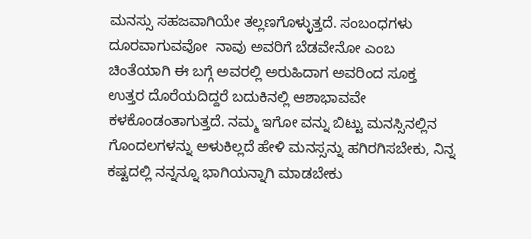ಮನಸ್ಸು ಸಹಜವಾಗಿಯೇ ತಲ್ಲಣಗೊಳ್ಳುತ್ತದೆ. ಸಂಬಂಧಗಳು ದೂರವಾಗುವವೋ  ನಾವು ಅವರಿಗೆ ಬೆಡವೇನೋ ಎಂಬ ಚಿಂತೆಯಾಗಿ ಈ ಬಗ್ಗೆ ಅವರಲ್ಲಿ ಅರುಹಿದಾಗ ಅವರಿಂದ ಸೂಕ್ತ ಉತ್ತರ ದೊರೆಯದಿದ್ದರೆ ಬದುಕಿನಲ್ಲಿ ಆಶಾಭಾವವೇ ಕಳಕೊಂಡಂತಾಗುತ್ತದೆ. ನಮ್ಮ ಇಗೋ ವನ್ನು ಬಿಟ್ಟು ಮನಸ್ಸಿನಲ್ಲಿನ ಗೊಂದಲಗಳನ್ನು ಅಳುಕಿಲ್ಲದೆ ಹೇಳಿ ಮನಸ್ಸನ್ನು ಹಗಿರಗಿಸಬೇಕು, ನಿನ್ನ ಕಷ್ಟದಲ್ಲಿ ನನ್ನನ್ನೂ ಭಾಗಿಯನ್ನಾಗಿ ಮಾಡಬೇಕು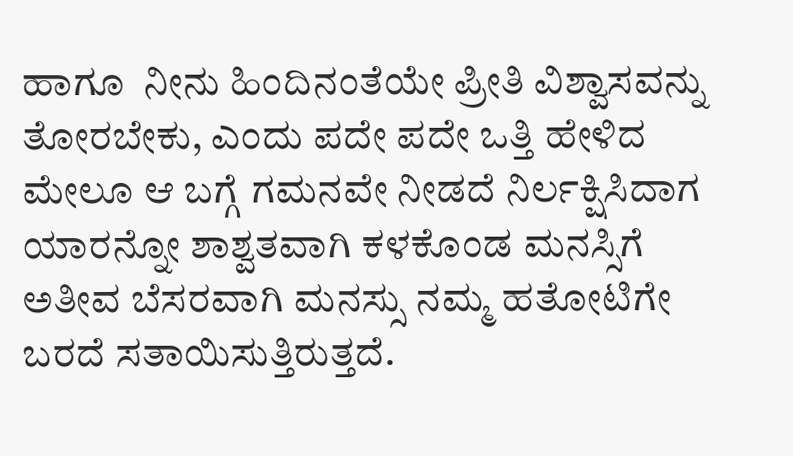ಹಾಗೂ  ನೀನು ಹಿಂದಿನಂತೆಯೇ ಪ್ರೀತಿ ವಿಶ್ವಾಸವನ್ನು ತೋರಬೇಕು, ಎಂದು ಪದೇ ಪದೇ ಒತ್ತಿ ಹೇಳಿದ ಮೇಲೂ ಆ ಬಗ್ಗೆ ಗಮನವೇ ನೀಡದೆ ನಿರ್ಲಕ್ಷಿಸಿದಾಗ ಯಾರನ್ನೋ ಶಾಶ್ವತವಾಗಿ ಕಳಕೊಂಡ ಮನಸ್ಸಿಗೆ ಅತೀವ ಬೆಸರವಾಗಿ ಮನಸ್ಸು ನಮ್ಮ ಹತೋಟಿಗೇ ಬರದೆ ಸತಾಯಿಸುತ್ತಿರುತ್ತದೆ.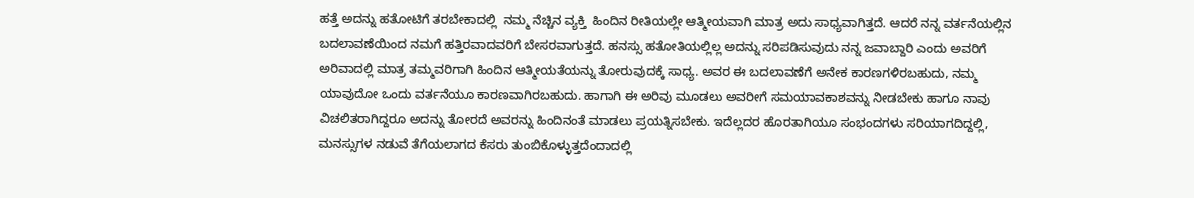ಹತ್ತೆ ಅದನ್ನು ಹತೋಟಿಗೆ ತರಬೇಕಾದಲ್ಲಿ  ನಮ್ಮ ನೆಚ್ಚಿನ ವ್ಯಕ್ತಿ  ಹಿಂದಿನ ರೀತಿಯಲ್ಲೇ ಆತ್ಮೀಯವಾಗಿ ಮಾತ್ರ ಅದು ಸಾಧ್ಯವಾಗಿತ್ತದೆ. ಆದರೆ ನನ್ನ ವರ್ತನೆಯಲ್ಲಿನ ಬದಲಾವಣೆಯಿಂದ ನಮಗೆ ಹತ್ತಿರವಾದವರಿಗೆ ಬೇಸರವಾಗುತ್ತದೆ. ಹನಸ್ಸು ಹತೋತಿಯಲ್ಲಿಲ್ಲ ಅದನ್ನು ಸರಿಪಡಿಸುವುದು ನನ್ನ ಜವಾಬ್ದಾರಿ ಎಂದು ಅವರಿಗೆ ಅರಿವಾದಲ್ಲಿ ಮಾತ್ರ ತಮ್ಮವರಿಗಾಗಿ ಹಿಂದಿನ ಆತ್ಮೀಯತೆಯನ್ನು ತೋರುವುದಕ್ಕೆ ಸಾಧ್ಯ. ಅವರ ಈ ಬದಲಾವಣೆಗೆ ಅನೇಕ ಕಾರಣಗಳಿರಬಹುದು, ನಮ್ಮ ಯಾವುದೋ ಒಂದು ವರ್ತನೆಯೂ ಕಾರಣವಾಗಿರಬಹುದು. ಹಾಗಾಗಿ ಈ ಅರಿವು ಮೂಡಲು ಅವರೀಗೆ ಸಮಯಾವಕಾಶವನ್ನು ನೀಡಬೇಕು ಹಾಗೂ ನಾವು ವಿಚಲಿತರಾಗಿದ್ದರೂ ಅದನ್ನು ತೋರದೆ ಅವರನ್ನು ಹಿಂದಿನಂತೆ ಮಾಡಲು ಪ್ರಯತ್ನಿಸಬೇಕು. ಇದೆಲ್ಲದರ ಹೊರತಾಗಿಯೂ ಸಂಭಂದಗಳು ಸರಿಯಾಗದಿದ್ದಲ್ಲಿ, ಮನಸ್ಸುಗಳ ನಡುವೆ ತೆಗೆಯಲಾಗದ ಕೆಸರು ತುಂಬಿಕೊಳ್ಳುತ್ತದೆಂದಾದಲ್ಲಿ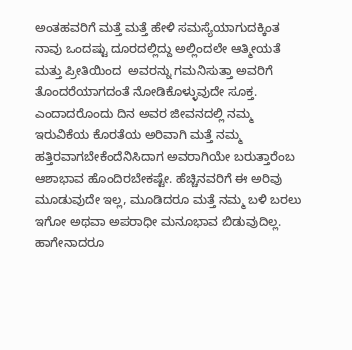ಅಂತಹವರಿಗೆ ಮತ್ತೆ ಮತ್ತೆ ಹೇಳಿ ಸಮಸ್ಯೆಯಾಗುದಕ್ಕಿಂತ ನಾವು ಒಂದಷ್ಟು ದೂರದಲ್ಲಿದ್ದು ಅಲ್ಲಿಂದಲೇ ಆತ್ಮೀಯತೆ ಮತ್ತು ಪ್ರೀತಿಯಿಂದ  ಅವರನ್ನು ಗಮನಿಸುತ್ತಾ ಅವರಿಗೆ ತೊಂದರೆಯಾಗದಂತೆ ನೋಡಿಕೊಳ್ಳುವುದೇ ಸೂಕ್ತ. ಎಂದಾದರೊಂದು ದಿನ ಅವರ ಜೀವನದಲ್ಲಿ ನಮ್ಮ ಇರುವಿಕೆಯ ಕೊರತೆಯ ಅರಿವಾಗಿ ಮತ್ತೆ ನಮ್ಮ ಹತ್ತಿರವಾಗಬೇಕೆಂದೆನಿಸಿದಾಗ ಅವರಾಗಿಯೇ ಬರುತ್ತಾರೆಂಬ ಆಶಾಭಾವ ಹೊಂದಿರಬೇಕಷ್ಟೇ. ಹೆಚ್ಚಿನವರಿಗೆ ಈ ಅರಿವು ಮೂಡುವುದೇ ಇಲ್ಲ, ಮೂಡಿದರೂ ಮತ್ತೆ ನಮ್ಮ ಬಳಿ ಬರಲು ಇಗೋ ಅಥವಾ ಅಪರಾಧೀ ಮನೂಭಾವ ಬಿಡುವುದಿಲ್ಲ. ಹಾಗೇನಾದರೂ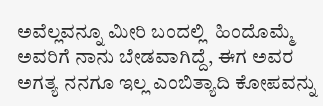ಅವೆಲ್ಲವನ್ನೂ ಮೀರಿ ಬಂದಲ್ಲಿ  ಹಿಂದೊಮ್ಮೆ ಅವರಿಗೆ ನಾನು ಬೇಡವಾಗಿದ್ದೆ, ಈಗ ಅವರ ಅಗತ್ಯ ನನಗೂ ಇಲ್ಲ ಎಂಬಿತ್ಯಾದಿ ಕೋಪವನ್ನು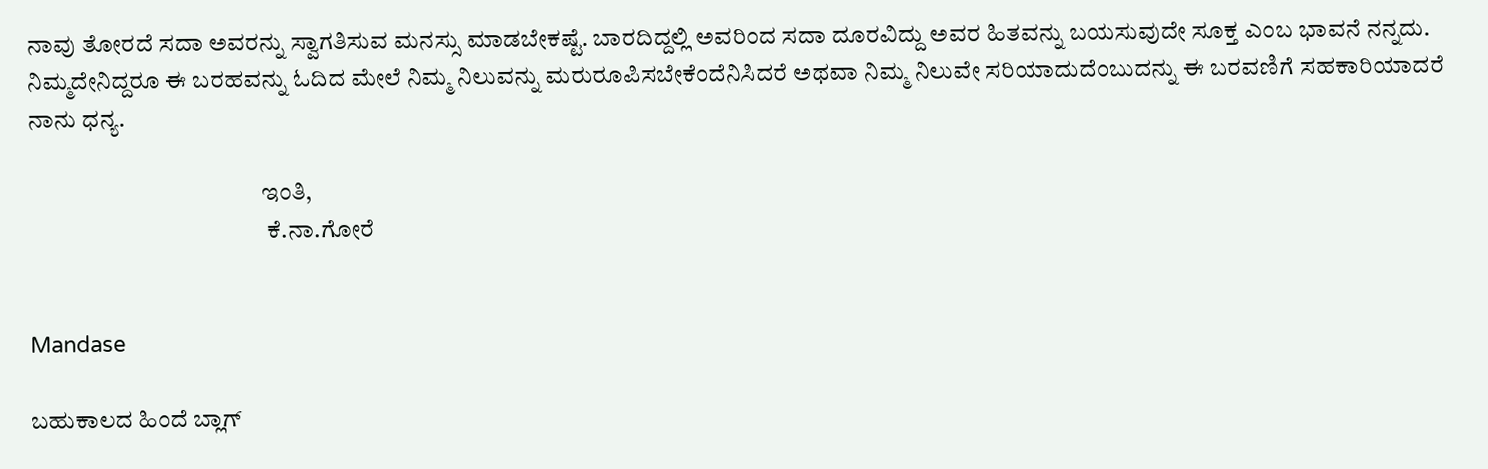ನಾವು ತೋರದೆ ಸದಾ ಅವರನ್ನು ಸ್ವಾಗತಿಸುವ ಮನಸ್ಸು ಮಾಡಬೇಕಷ್ಟೆ. ಬಾರದಿದ್ದಲ್ಲಿ ಅವರಿಂದ ಸದಾ ದೂರವಿದ್ದು ಅವರ ಹಿತವನ್ನು ಬಯಸುವುದೇ ಸೂಕ್ತ ಎಂಬ ಭಾವನೆ ನನ್ನದು. ನಿಮ್ಮದೇನಿದ್ದರೂ ಈ ಬರಹವನ್ನು ಓದಿದ ಮೇಲೆ ನಿಮ್ಮ ನಿಲುವನ್ನು ಮರುರೂಪಿಸಬೇಕೆಂದೆನಿಸಿದರೆ ಅಥವಾ ನಿಮ್ಮ ನಿಲುವೇ ಸರಿಯಾದುದೆಂಬುದನ್ನು ಈ ಬರವಣಿಗೆ ಸಹಕಾರಿಯಾದರೆ ನಾನು ಧನ್ಯ.

                                                ಇಂತಿ,
                                                 ಕೆ.ನಾ.ಗೋರೆ


Mandase

ಬಹುಕಾಲದ ಹಿಂದೆ ಬ್ಲಾಗ್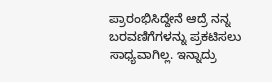ಪ್ರಾರಂಭಿಸಿದ್ದೇನೆ ಆದ್ರೆ ನನ್ನ ಬರವಣಿಗೆಗಳನ್ನು ಪ್ರಕಟಿಸಲು ಸಾಧ್ಯವಾಗಿಲ್ಲ. ಇನ್ನಾದ್ರು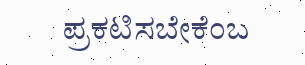ಪ್ರಕಟಿಸಬೇಕೆಂಬ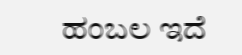ಹಂಬಲ ಇದೆ